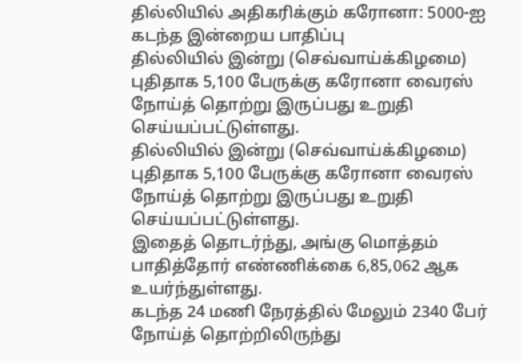தில்லியில் அதிகரிக்கும் கரோனா: 5000-ஐ கடந்த இன்றைய பாதிப்பு
தில்லியில் இன்று (செவ்வாய்க்கிழமை) புதிதாக 5,100 பேருக்கு கரோனா வைரஸ் நோய்த் தொற்று இருப்பது உறுதி செய்யப்பட்டுள்ளது.
தில்லியில் இன்று (செவ்வாய்க்கிழமை) புதிதாக 5,100 பேருக்கு கரோனா வைரஸ் நோய்த் தொற்று இருப்பது உறுதி செய்யப்பட்டுள்ளது.
இதைத் தொடர்ந்து, அங்கு மொத்தம் பாதித்தோர் எண்ணிக்கை 6,85,062 ஆக உயர்ந்துள்ளது.
கடந்த 24 மணி நேரத்தில் மேலும் 2340 பேர் நோய்த் தொற்றிலிருந்து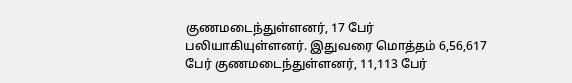குணமடைந்துள்ளனர், 17 பேர் பலியாகியுள்ளனர். இதுவரை மொத்தம் 6,56,617 பேர் குணமடைந்துள்ளனர், 11,113 பேர்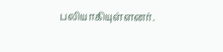பலியாகியுள்ளனர்.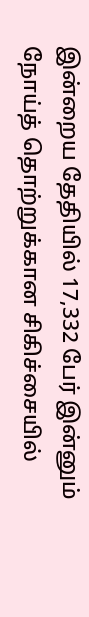இன்றைய தேதியில் 17,332 பேர் இன்னும் நோய்த் தொற்றுக்கான சிகிச்சையில்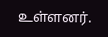உள்ளனர்.